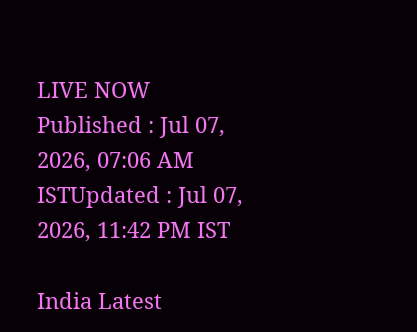LIVE NOW
Published : Jul 07, 2026, 07:06 AM ISTUpdated : Jul 07, 2026, 11:42 PM IST

India Latest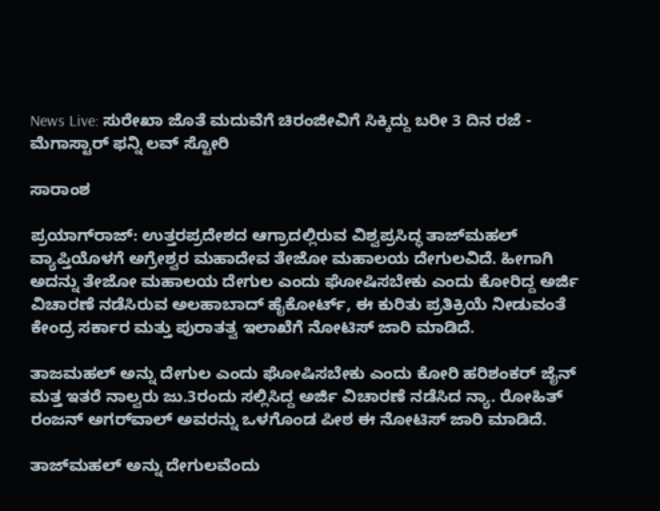News Live: ಸುರೇಖಾ ಜೊತೆ ಮದುವೆಗೆ ಚಿರಂಜೀವಿಗೆ ಸಿಕ್ಕಿದ್ದು ಬರೀ 3 ದಿನ ರಜೆ - ಮೆಗಾಸ್ಟಾರ್ ಫನ್ನಿ ಲವ್ ಸ್ಟೋರಿ

ಸಾರಾಂಶ

ಪ್ರಯಾಗ್‌ರಾಜ್‌: ಉತ್ತರಪ್ರದೇಶದ ಆಗ್ರಾದಲ್ಲಿರುವ ವಿಶ್ವಪ್ರಸಿದ್ಧ ತಾಜ್‌ಮಹಲ್‌ ವ್ಯಾಪ್ತಿಯೊಳಗೆ ಅಗ್ರೇಶ್ವರ ಮಹಾದೇವ ತೇಜೋ ಮಹಾಲಯ ದೇಗುಲವಿದೆ. ಹೀಗಾಗಿ ಅದನ್ನು ತೇಜೋ ಮಹಾಲಯ ದೇಗುಲ ಎಂದು ಘೋಷಿಸಬೇಕು ಎಂದು ಕೋರಿದ್ದ ಅರ್ಜಿ ವಿಚಾರಣೆ ನಡೆಸಿರುವ ಅಲಹಾಬಾದ್ ಹೈಕೋರ್ಟ್‌, ಈ ಕುರಿತು ಪ್ರತಿಕ್ರಿಯೆ ನೀಡುವಂತೆ ಕೇಂದ್ರ ಸರ್ಕಾರ ಮತ್ತು ಪುರಾತತ್ವ ಇಲಾಖೆಗೆ ನೋಟಿಸ್‌ ಜಾರಿ ಮಾಡಿದೆ.

ತಾಜಮಹಲ್‌ ಅನ್ನು ದೇಗುಲ ಎಂದು ಘೋಷಿಸಬೇಕು ಎಂದು ಕೋರಿ ಹರಿಶಂಕರ್‌ ಜೈನ್‌ ಮತ್ತ ಇತರೆ ನಾಲ್ವರು ಜು.3ರಂದು ಸಲ್ಲಿಸಿದ್ದ ಅರ್ಜಿ ವಿಚಾರಣೆ ನಡೆಸಿದ ನ್ಯಾ. ರೋಹಿತ್‌ ರಂಜನ್‌ ಅಗರ್‌ವಾಲ್‌ ಅವರನ್ನು ಒಳಗೊಂಡ ಪೀಠ ಈ ನೋಟಿಸ್‌ ಜಾರಿ ಮಾಡಿದೆ.

ತಾಜ್‌ಮಹಲ್‌ ಅನ್ನು ದೇಗುಲವೆಂದು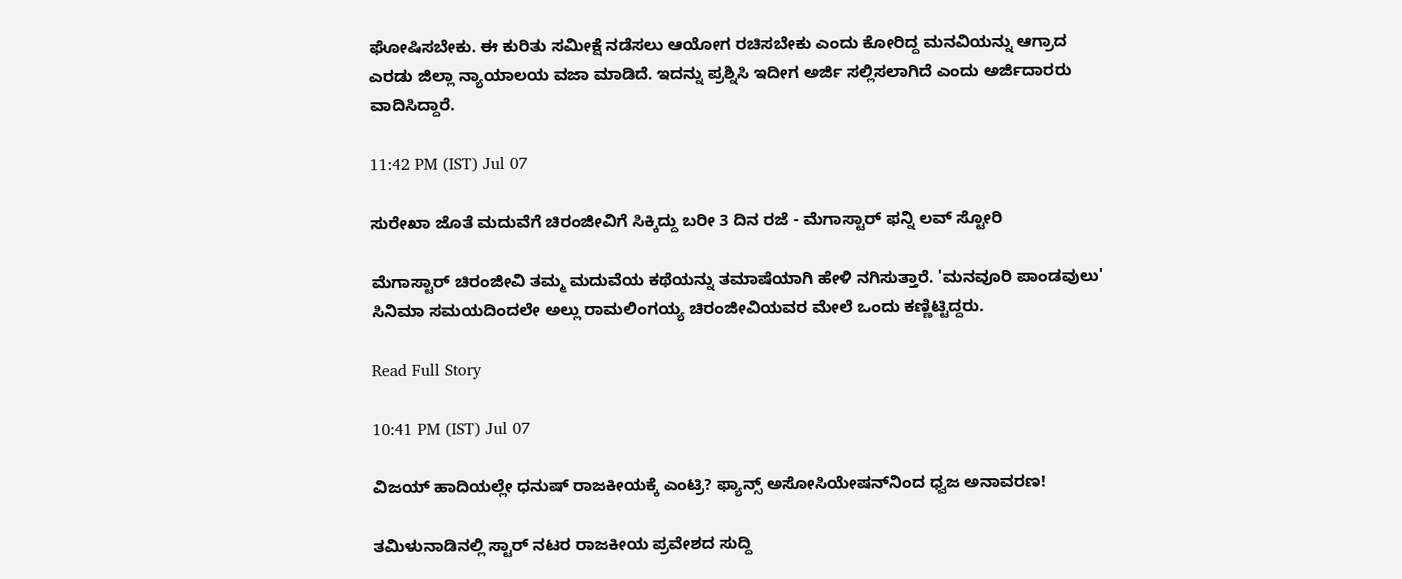ಘೋಷಿಸಬೇಕು. ಈ ಕುರಿತು ಸಮೀಕ್ಷೆ ನಡೆಸಲು ಆಯೋಗ ರಚಿಸಬೇಕು ಎಂದು ಕೋರಿದ್ದ ಮನವಿಯನ್ನು ಆಗ್ರಾದ ಎರಡು ಜಿಲ್ಲಾ ನ್ಯಾಯಾಲಯ ವಜಾ ಮಾಡಿದೆ. ಇದನ್ನು ಪ್ರಶ್ನಿಸಿ ಇದೀಗ ಅರ್ಜಿ ಸಲ್ಲಿಸಲಾಗಿದೆ ಎಂದು ಅರ್ಜಿದಾರರು ವಾದಿಸಿದ್ದಾರೆ.

11:42 PM (IST) Jul 07

ಸುರೇಖಾ ಜೊತೆ ಮದುವೆಗೆ ಚಿರಂಜೀವಿಗೆ ಸಿಕ್ಕಿದ್ದು ಬರೀ 3 ದಿನ ರಜೆ - ಮೆಗಾಸ್ಟಾರ್ ಫನ್ನಿ ಲವ್ ಸ್ಟೋರಿ

ಮೆಗಾಸ್ಟಾರ್ ಚಿರಂಜೀವಿ ತಮ್ಮ ಮದುವೆಯ ಕಥೆಯನ್ನು ತಮಾಷೆಯಾಗಿ ಹೇಳಿ ನಗಿಸುತ್ತಾರೆ. 'ಮನವೂರಿ ಪಾಂಡವುಲು' ಸಿನಿಮಾ ಸಮಯದಿಂದಲೇ ಅಲ್ಲು ರಾಮಲಿಂಗಯ್ಯ ಚಿರಂಜೀವಿಯವರ ಮೇಲೆ ಒಂದು ಕಣ್ಣಿಟ್ಟಿದ್ದರು.

Read Full Story

10:41 PM (IST) Jul 07

ವಿಜಯ್‌ ಹಾದಿಯಲ್ಲೇ ಧನುಷ್ ರಾಜಕೀಯಕ್ಕೆ ಎಂಟ್ರಿ? ಫ್ಯಾನ್ಸ್ ಅಸೋಸಿಯೇಷನ್‌ನಿಂದ ಧ್ವಜ ಅನಾವರಣ!

ತಮಿಳುನಾಡಿನಲ್ಲಿ ಸ್ಟಾರ್ ನಟರ ರಾಜಕೀಯ ಪ್ರವೇಶದ ಸುದ್ದಿ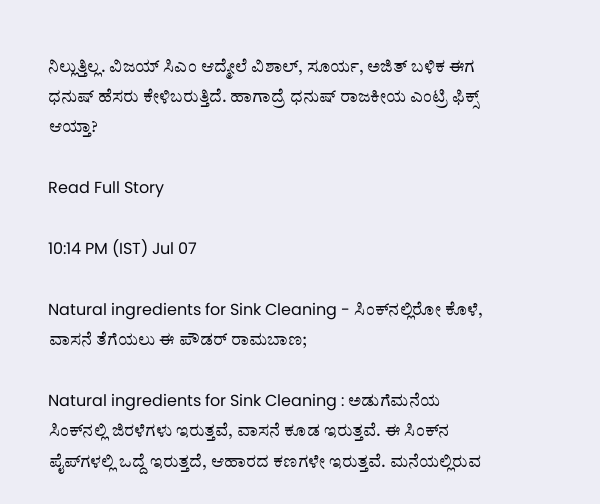ನಿಲ್ಲುತ್ತಿಲ್ಲ. ವಿಜಯ್ ಸಿಎಂ ಆದ್ಮೇಲೆ ವಿಶಾಲ್, ಸೂರ್ಯ, ಅಜಿತ್ ಬಳಿಕ ಈಗ ಧನುಷ್ ಹೆಸರು ಕೇಳಿಬರುತ್ತಿದೆ. ಹಾಗಾದ್ರೆ ಧನುಷ್ ರಾಜಕೀಯ ಎಂಟ್ರಿ ಫಿಕ್ಸ್ ಆಯ್ತಾ?

Read Full Story

10:14 PM (IST) Jul 07

Natural ingredients for Sink Cleaning - ಸಿಂಕ್‌ನಲ್ಲಿರೋ ಕೊಳೆ, ವಾಸನೆ ತೆಗೆಯಲು ಈ ಪೌಡರ್ ರಾಮಬಾಣ;

Natural ingredients for Sink Cleaning : ಅಡುಗೆಮನೆಯ ಸಿಂಕ್‌ನಲ್ಲಿ ಜಿರಳೆಗಳು ಇರುತ್ತವೆ, ವಾಸನೆ ಕೂಡ ಇರುತ್ತವೆ. ಈ ಸಿಂಕ್‌ನ ಪೈಪ್‌ಗಳಲ್ಲಿ ಒದ್ದೆ ಇರುತ್ತದೆ, ಆಹಾರದ ಕಣಗಳೇ ಇರುತ್ತವೆ. ಮನೆಯಲ್ಲಿರುವ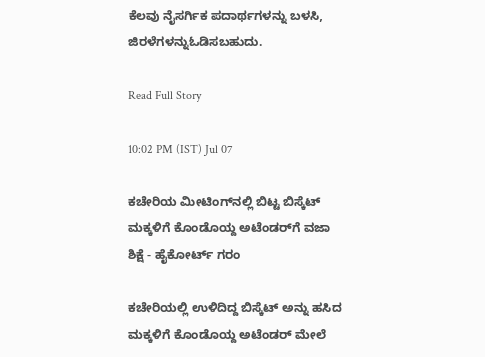ಕೆಲವು ನೈಸರ್ಗಿಕ ಪದಾರ್ಥಗಳನ್ನು ಬಳಸಿ, ಜಿರಳೆಗಳನ್ನುಓಡಿಸಬಹುದು.

Read Full Story

10:02 PM (IST) Jul 07

ಕಚೇರಿಯ ಮೀಟಿಂಗ್‌ನಲ್ಲಿ ಬಿಟ್ಟ ಬಿಸ್ಕೆಟ್‌ ಮಕ್ಕಳಿಗೆ ಕೊಂಡೊಯ್ದ ಅಟೆಂಡರ್‌ಗೆ ವಜಾ ಶಿಕ್ಷೆ - ಹೈಕೋರ್ಟ್ ಗರಂ

ಕಚೇರಿಯಲ್ಲಿ ಉಳಿದಿದ್ದ ಬಿಸ್ಕೆಟ್‌ ಅನ್ನು ಹಸಿದ ಮಕ್ಕಳಿಗೆ ಕೊಂಡೊಯ್ದ ಅಟೆಂಡರ್‌ ಮೇಲೆ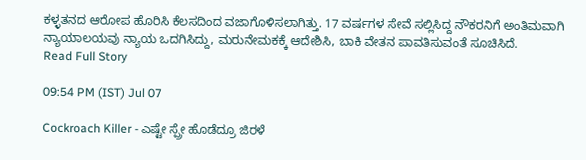ಕಳ್ಳತನದ ಆರೋಪ ಹೊರಿಸಿ ಕೆಲಸದಿಂದ ವಜಾಗೊಳಿಸಲಾಗಿತ್ತು. 17 ವರ್ಷಗಳ ಸೇವೆ ಸಲ್ಲಿಸಿದ್ದ ನೌಕರನಿಗೆ ಅಂತಿಮವಾಗಿ ನ್ಯಾಯಾಲಯವು ನ್ಯಾಯ ಒದಗಿಸಿದ್ದು, ಮರುನೇಮಕಕ್ಕೆ ಆದೇಶಿಸಿ, ಬಾಕಿ ವೇತನ ಪಾವತಿಸುವಂತೆ ಸೂಚಿಸಿದೆ.
Read Full Story

09:54 PM (IST) Jul 07

Cockroach Killer - ಎಷ್ಟೇ ಸ್ಪ್ರೇ ಹೊಡೆದ್ರೂ ಜಿರಳೆ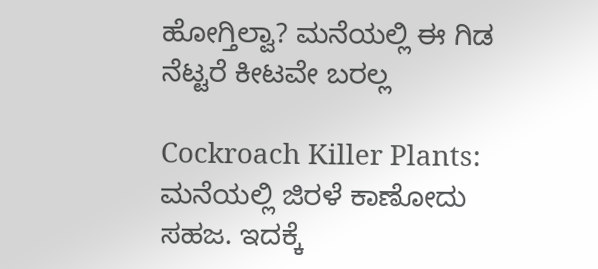ಹೋಗ್ತಿಲ್ವಾ? ಮನೆಯಲ್ಲಿ ಈ ಗಿಡ ನೆಟ್ಟರೆ ಕೀಟವೇ ಬರಲ್ಲ

Cockroach Killer Plants: ಮನೆಯಲ್ಲಿ ಜಿರಳೆ ಕಾಣೋದು ಸಹಜ. ಇದಕ್ಕೆ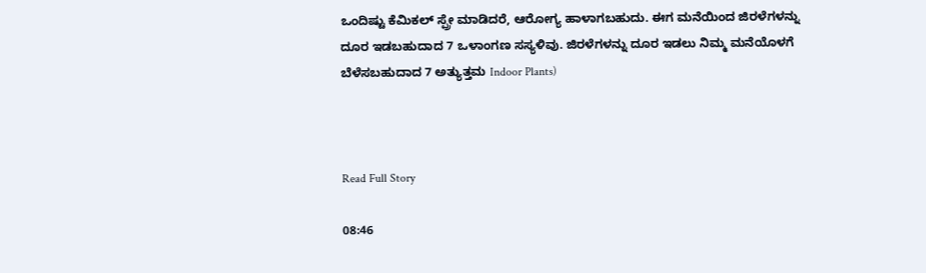ಒಂದಿಷ್ಟು ಕೆಮಿಕಲ್‌ ಸ್ಪ್ರೇ ಮಾಡಿದರೆ, ಆರೋಗ್ಯ ಹಾಳಾಗಬಹುದು. ಈಗ ಮನೆಯಿಂದ ಜಿರಳೆಗಳನ್ನು ದೂರ ಇಡಬಹುದಾದ 7 ಒಳಾಂಗಣ ಸಸ್ಯಳಿವು. ಜಿರಳೆಗಳನ್ನು ದೂರ ಇಡಲು ನಿಮ್ಮ ಮನೆಯೊಳಗೆ ಬೆಳೆಸಬಹುದಾದ 7 ಅತ್ಯುತ್ತಮ Indoor Plants)



Read Full Story

08:46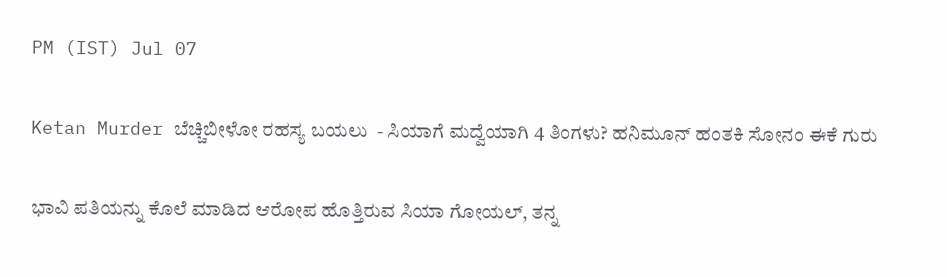PM (IST) Jul 07

Ketan Murder ಬೆಚ್ಚಿಬೀಳೋ ರಹಸ್ಯ ಬಯಲು  - ಸಿಯಾಗೆ ಮದ್ವೆಯಾಗಿ 4 ತಿಂಗಳು? ಹನಿಮೂನ್‌ ಹಂತಕಿ ಸೋನಂ ಈಕೆ ಗುರು

ಭಾವಿ ಪತಿಯನ್ನು ಕೊಲೆ ಮಾಡಿದ ಆರೋಪ ಹೊತ್ತಿರುವ ಸಿಯಾ ಗೋಯಲ್, ತನ್ನ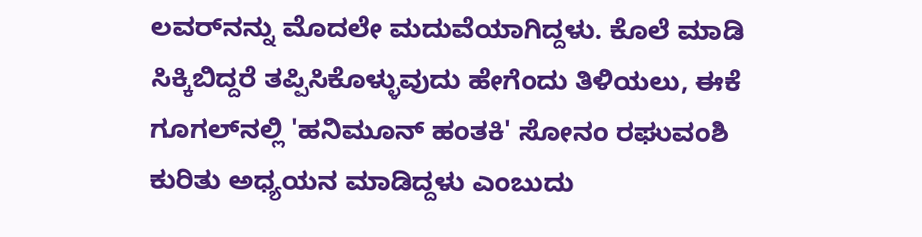ಲವರ್‌ನನ್ನು ಮೊದಲೇ ಮದುವೆಯಾಗಿದ್ದಳು. ಕೊಲೆ ಮಾಡಿ ಸಿಕ್ಕಿಬಿದ್ದರೆ ತಪ್ಪಿಸಿಕೊಳ್ಳುವುದು ಹೇಗೆಂದು ತಿಳಿಯಲು, ಈಕೆ ಗೂಗಲ್‌ನಲ್ಲಿ 'ಹನಿಮೂನ್‌ ಹಂತಕಿ' ಸೋನಂ ರಘುವಂಶಿ ಕುರಿತು ಅಧ್ಯಯನ ಮಾಡಿದ್ದಳು ಎಂಬುದು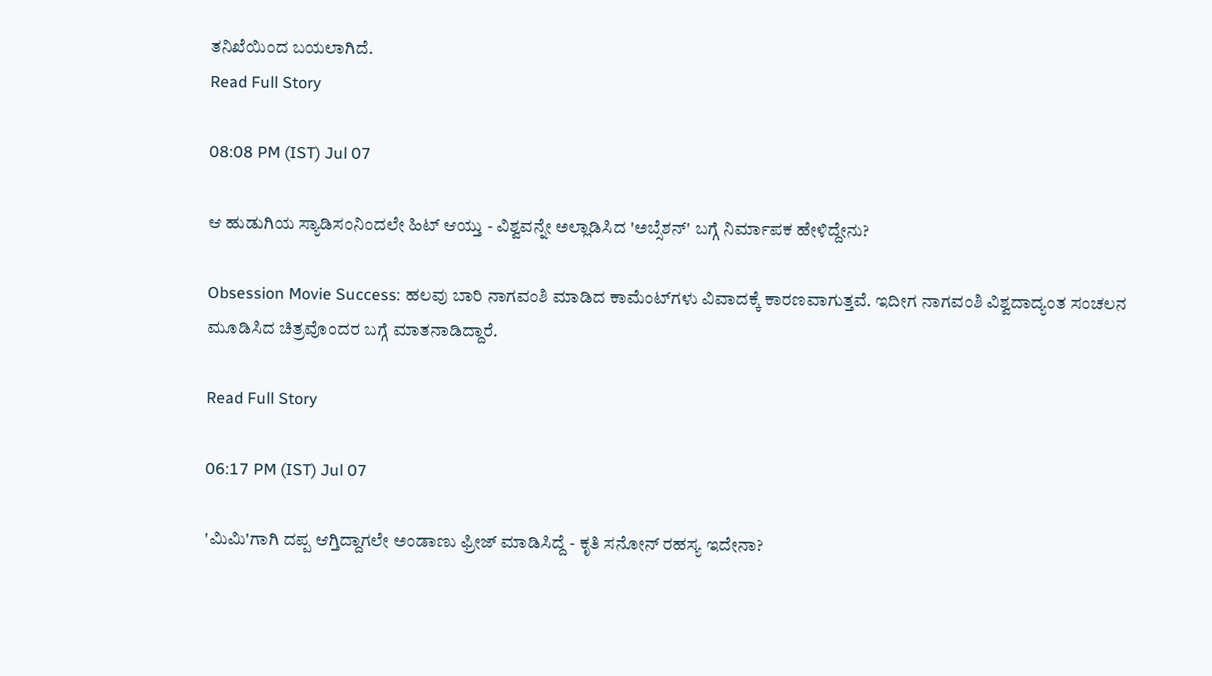ತನಿಖೆಯಿಂದ ಬಯಲಾಗಿದೆ.
Read Full Story

08:08 PM (IST) Jul 07

ಆ ಹುಡುಗಿಯ ಸ್ಯಾಡಿಸಂನಿಂದಲೇ ಹಿಟ್ ಆಯ್ತು - ವಿಶ್ವವನ್ನೇ ಅಲ್ಲಾಡಿಸಿದ 'ಅಬ್ಸೆಶನ್' ಬಗ್ಗೆ ನಿರ್ಮಾಪಕ ಹೇಳಿದ್ದೇನು?

Obsession Movie Success: ಹಲವು ಬಾರಿ ನಾಗವಂಶಿ ಮಾಡಿದ ಕಾಮೆಂಟ್‌ಗಳು ವಿವಾದಕ್ಕೆ ಕಾರಣವಾಗುತ್ತವೆ. ಇದೀಗ ನಾಗವಂಶಿ ವಿಶ್ವದಾದ್ಯಂತ ಸಂಚಲನ ಮೂಡಿಸಿದ ಚಿತ್ರವೊಂದರ ಬಗ್ಗೆ ಮಾತನಾಡಿದ್ದಾರೆ.

Read Full Story

06:17 PM (IST) Jul 07

'ಮಿಮಿ'ಗಾಗಿ ದಪ್ಪ ಆಗ್ತಿದ್ದಾಗಲೇ ಅಂಡಾಣು ಫ್ರೀಜ್ ಮಾಡಿಸಿದ್ದೆ - ಕೃತಿ ಸನೋನ್ ರಹಸ್ಯ ಇದೇನಾ?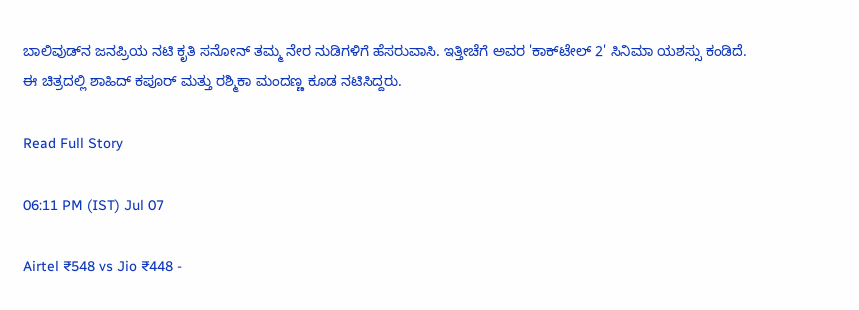ಬಾಲಿವುಡ್‌ನ ಜನಪ್ರಿಯ ನಟಿ ಕೃತಿ ಸನೋನ್ ತಮ್ಮ ನೇರ ನುಡಿಗಳಿಗೆ ಹೆಸರುವಾಸಿ. ಇತ್ತೀಚೆಗೆ ಅವರ 'ಕಾಕ್‌ಟೇಲ್ 2' ಸಿನಿಮಾ ಯಶಸ್ಸು ಕಂಡಿದೆ. ಈ ಚಿತ್ರದಲ್ಲಿ ಶಾಹಿದ್ ಕಪೂರ್ ಮತ್ತು ರಶ್ಮಿಕಾ ಮಂದಣ್ಣ ಕೂಡ ನಟಿಸಿದ್ದರು.

Read Full Story

06:11 PM (IST) Jul 07

Airtel ₹548 vs Jio ₹448 -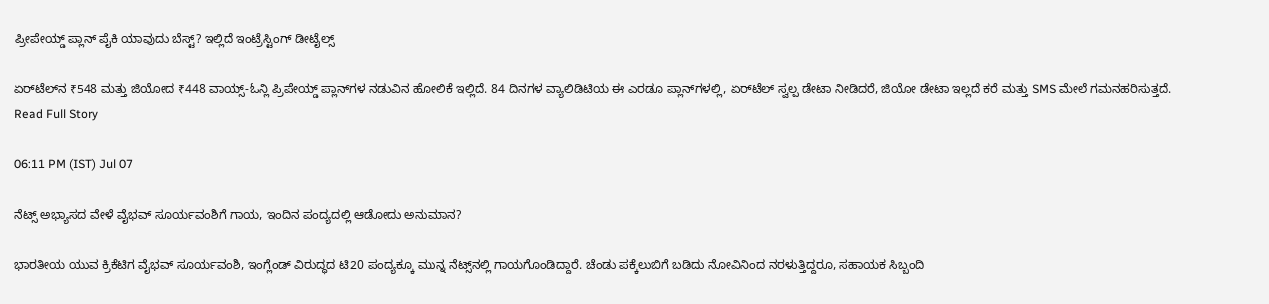ಪ್ರೀಪೇಯ್ಡ್‌ ಪ್ಲಾನ್ ಪೈಕಿ ಯಾವುದು ಬೆಸ್ಟ್? ಇಲ್ಲಿದೆ ಇಂಟ್ರೆಸ್ಟಿಂಗ್ ಡೀಟೈಲ್ಸ್

ಏರ್‌ಟೆಲ್‌ನ ₹548 ಮತ್ತು ಜಿಯೋದ ₹448 ವಾಯ್ಸ್-ಓನ್ಲಿ ಪ್ರಿಪೇಯ್ಡ್ ಪ್ಲಾನ್‌ಗಳ ನಡುವಿನ ಹೋಲಿಕೆ ಇಲ್ಲಿದೆ. 84 ದಿನಗಳ ವ್ಯಾಲಿಡಿಟಿಯ ಈ ಎರಡೂ ಪ್ಲಾನ್‌ಗಳಲ್ಲಿ, ಏರ್‌ಟೆಲ್ ಸ್ವಲ್ಪ ಡೇಟಾ ನೀಡಿದರೆ, ಜಿಯೋ ಡೇಟಾ ಇಲ್ಲದೆ ಕರೆ ಮತ್ತು SMS ಮೇಲೆ ಗಮನಹರಿಸುತ್ತದೆ.
Read Full Story

06:11 PM (IST) Jul 07

ನೆಟ್ಸ್‌ ಅಭ್ಯಾಸದ ವೇಳೆ ವೈಭವ್‌ ಸೂರ್ಯವಂಶಿಗೆ ಗಾಯ, ಇಂದಿನ ಪಂದ್ಯದಲ್ಲಿ ಆಡೋದು ಅನುಮಾನ?

ಭಾರತೀಯ ಯುವ ಕ್ರಿಕೆಟಿಗ ವೈಭವ್ ಸೂರ್ಯವಂಶಿ, ಇಂಗ್ಲೆಂಡ್ ವಿರುದ್ಧದ ಟಿ20 ಪಂದ್ಯಕ್ಕೂ ಮುನ್ನ ನೆಟ್ಸ್‌ನಲ್ಲಿ ಗಾಯಗೊಂಡಿದ್ದಾರೆ. ಚೆಂಡು ಪಕ್ಕೆಲುಬಿಗೆ ಬಡಿದು ನೋವಿನಿಂದ ನರಳುತ್ತಿದ್ದರೂ, ಸಹಾಯಕ ಸಿಬ್ಬಂದಿ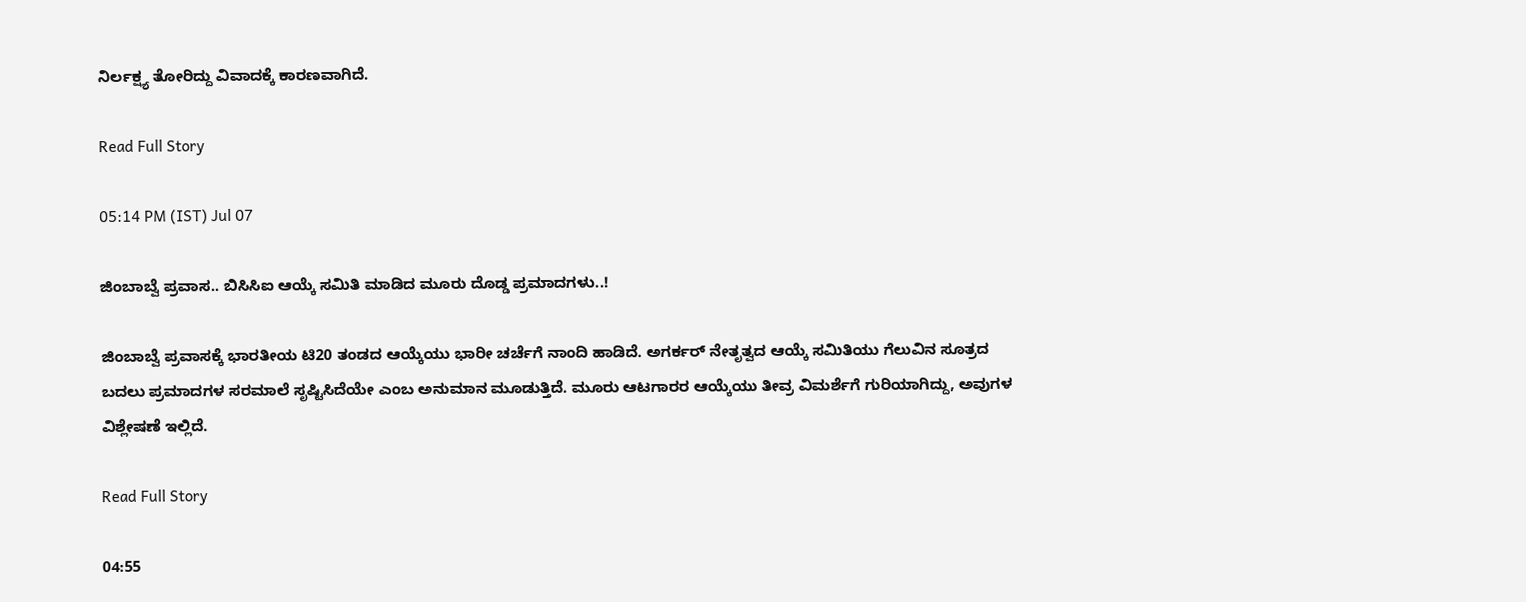ನಿರ್ಲಕ್ಷ್ಯ ತೋರಿದ್ದು ವಿವಾದಕ್ಕೆ ಕಾರಣವಾಗಿದೆ.

Read Full Story

05:14 PM (IST) Jul 07

ಜಿಂಬಾಬ್ವೆ ಪ್ರವಾಸ.. ಬಿಸಿಸಿಐ ಆಯ್ಕೆ ಸಮಿತಿ ಮಾಡಿದ ಮೂರು ದೊಡ್ಡ ಪ್ರಮಾದಗಳು..!

ಜಿಂಬಾಬ್ವೆ ಪ್ರವಾಸಕ್ಕೆ ಭಾರತೀಯ ಟಿ20 ತಂಡದ ಆಯ್ಕೆಯು ಭಾರೀ ಚರ್ಚೆಗೆ ನಾಂದಿ ಹಾಡಿದೆ. ಅಗರ್ಕರ್ ನೇತೃತ್ವದ ಆಯ್ಕೆ ಸಮಿತಿಯು ಗೆಲುವಿನ ಸೂತ್ರದ ಬದಲು ಪ್ರಮಾದಗಳ ಸರಮಾಲೆ ಸೃಷ್ಟಿಸಿದೆಯೇ ಎಂಬ ಅನುಮಾನ ಮೂಡುತ್ತಿದೆ. ಮೂರು ಆಟಗಾರರ ಆಯ್ಕೆಯು ತೀವ್ರ ವಿಮರ್ಶೆಗೆ ಗುರಿಯಾಗಿದ್ದು, ಅವುಗಳ ವಿಶ್ಲೇಷಣೆ ಇಲ್ಲಿದೆ.

Read Full Story

04:55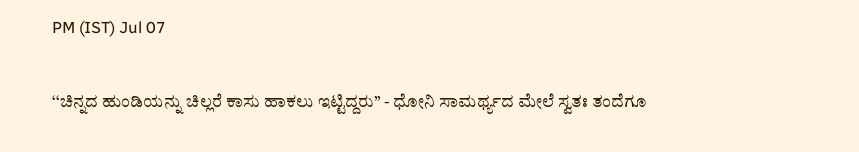PM (IST) Jul 07

‘‘ಚಿನ್ನದ ಹುಂಡಿಯನ್ನು ಚಿಲ್ಲರೆ ಕಾಸು ಹಾಕಲು ಇಟ್ಟಿದ್ದರು’’ - ಧೋನಿ ಸಾಮರ್ಥ್ಯದ ಮೇಲೆ ಸ್ವತಃ ತಂದೆಗೂ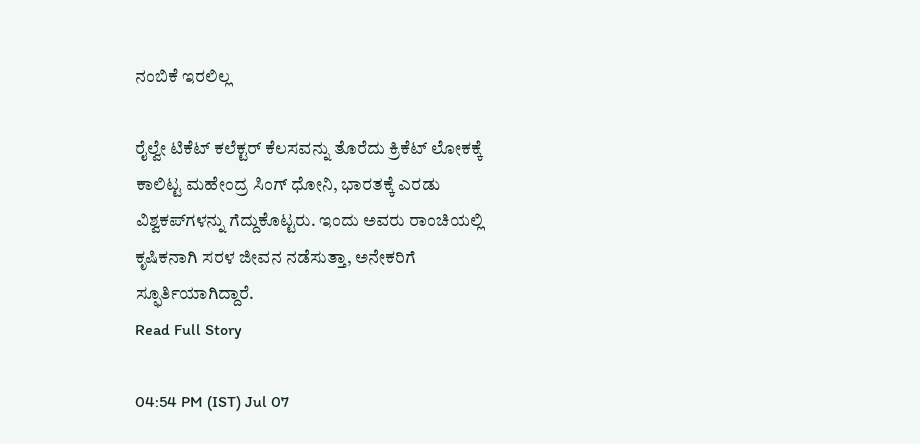ನಂಬಿಕೆ ಇರಲಿಲ್ಲ

ರೈಲ್ವೇ ಟಿಕೆಟ್ ಕಲೆಕ್ಟರ್ ಕೆಲಸವನ್ನು ತೊರೆದು ಕ್ರಿಕೆಟ್ ಲೋಕಕ್ಕೆ ಕಾಲಿಟ್ಟ ಮಹೇಂದ್ರ ಸಿಂಗ್ ಧೋನಿ, ಭಾರತಕ್ಕೆ ಎರಡು ವಿಶ್ವಕಪ್‌ಗಳನ್ನು ಗೆದ್ದುಕೊಟ್ಟರು. ಇಂದು ಅವರು ರಾಂಚಿಯಲ್ಲಿ ಕೃಷಿಕನಾಗಿ ಸರಳ ಜೀವನ ನಡೆಸುತ್ತಾ, ಅನೇಕರಿಗೆ ಸ್ಫೂರ್ತಿಯಾಗಿದ್ದಾರೆ.
Read Full Story

04:54 PM (IST) Jul 07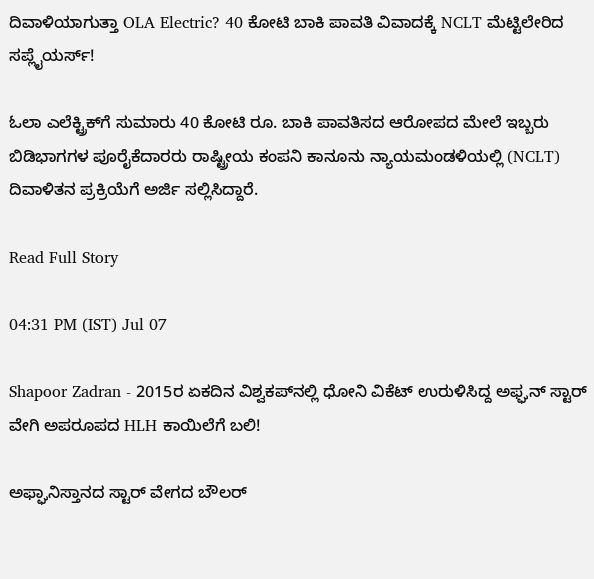ದಿವಾಳಿಯಾಗುತ್ತಾ OLA Electric? 40 ಕೋಟಿ ಬಾಕಿ ಪಾವತಿ ವಿವಾದಕ್ಕೆ NCLT ಮೆಟ್ಟಿಲೇರಿದ ಸಪ್ಲೈಯರ್ಸ್!

ಓಲಾ ಎಲೆಕ್ಟ್ರಿಕ್‌ಗೆ ಸುಮಾರು 40 ಕೋಟಿ ರೂ. ಬಾಕಿ ಪಾವತಿಸದ ಆರೋಪದ ಮೇಲೆ ಇಬ್ಬರು ಬಿಡಿಭಾಗಗಳ ಪೂರೈಕೆದಾರರು ರಾಷ್ಟ್ರೀಯ ಕಂಪನಿ ಕಾನೂನು ನ್ಯಾಯಮಂಡಳಿಯಲ್ಲಿ (NCLT) ದಿವಾಳಿತನ ಪ್ರಕ್ರಿಯೆಗೆ ಅರ್ಜಿ ಸಲ್ಲಿಸಿದ್ದಾರೆ.

Read Full Story

04:31 PM (IST) Jul 07

Shapoor Zadran - 2015ರ ಏಕದಿನ ವಿಶ್ವಕಪ್‌ನಲ್ಲಿ ಧೋನಿ ವಿಕೆಟ್‌ ಉರುಳಿಸಿದ್ದ ಅಫ್ಘನ್‌ ಸ್ಟಾರ್‌ ವೇಗಿ ಅಪರೂಪದ HLH ಕಾಯಿಲೆಗೆ ಬಲಿ!

ಅಫ್ಘಾನಿಸ್ತಾನದ ಸ್ಟಾರ್ ವೇಗದ ಬೌಲರ್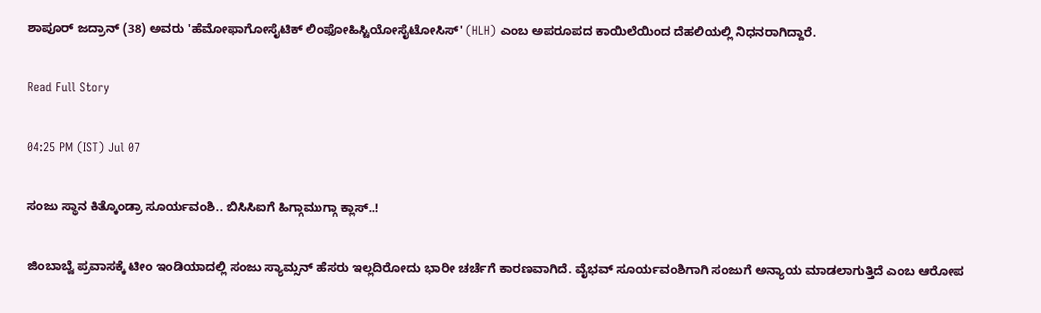ಶಾಪೂರ್ ಜದ್ರಾನ್ (38) ಅವರು 'ಹೆಮೋಫಾಗೋಸೈಟಿಕ್ ಲಿಂಫೋಹಿಸ್ಟಿಯೋಸೈಟೋಸಿಸ್' (HLH) ಎಂಬ ಅಪರೂಪದ ಕಾಯಿಲೆಯಿಂದ ದೆಹಲಿಯಲ್ಲಿ ನಿಧನರಾಗಿದ್ದಾರೆ.

Read Full Story

04:25 PM (IST) Jul 07

ಸಂಜು ಸ್ಥಾನ ಕಿತ್ಕೊಂಡ್ರಾ ಸೂರ್ಯವಂಶಿ.. ಬಿಸಿಸಿಐಗೆ ಹಿಗ್ಗಾಮುಗ್ಗಾ ಕ್ಲಾಸ್..!

ಜಿಂಬಾಬ್ವೆ ಪ್ರವಾಸಕ್ಕೆ ಟೀಂ ಇಂಡಿಯಾದಲ್ಲಿ ಸಂಜು ಸ್ಯಾಮ್ಸನ್‌ ಹೆಸರು ಇಲ್ಲದಿರೋದು ಭಾರೀ ಚರ್ಚೆಗೆ ಕಾರಣವಾಗಿದೆ. ವೈಭವ್ ಸೂರ್ಯವಂಶಿಗಾಗಿ ಸಂಜುಗೆ ಅನ್ಯಾಯ ಮಾಡಲಾಗುತ್ತಿದೆ ಎಂಬ ಆರೋಪ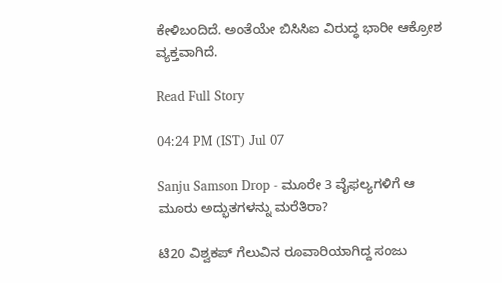ಕೇಳಿಬಂದಿದೆ. ಅಂತೆಯೇ ಬಿಸಿಸಿಐ ವಿರುದ್ಧ ಭಾರೀ ಆಕ್ರೋಶ ವ್ಯಕ್ತವಾಗಿದೆ.

Read Full Story

04:24 PM (IST) Jul 07

Sanju Samson Drop - ಮೂರೇ 3 ವೈಫಲ್ಯಗಳಿಗೆ ಆ ಮೂರು ಅದ್ಭುತಗಳನ್ನು ಮರೆತಿರಾ?

ಟಿ20 ವಿಶ್ವಕಪ್ ಗೆಲುವಿನ ರೂವಾರಿಯಾಗಿದ್ದ ಸಂಜು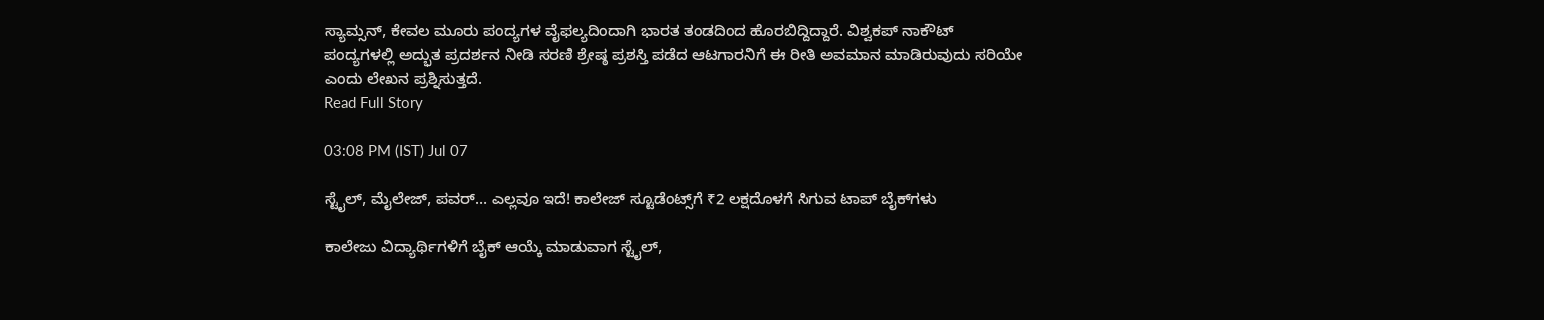ಸ್ಯಾಮ್ಸನ್, ಕೇವಲ ಮೂರು ಪಂದ್ಯಗಳ ವೈಫಲ್ಯದಿಂದಾಗಿ ಭಾರತ ತಂಡದಿಂದ ಹೊರಬಿದ್ದಿದ್ದಾರೆ. ವಿಶ್ವಕಪ್ ನಾಕೌಟ್ ಪಂದ್ಯಗಳಲ್ಲಿ ಅದ್ಭುತ ಪ್ರದರ್ಶನ ನೀಡಿ ಸರಣಿ ಶ್ರೇಷ್ಠ ಪ್ರಶಸ್ತಿ ಪಡೆದ ಆಟಗಾರನಿಗೆ ಈ ರೀತಿ ಅವಮಾನ ಮಾಡಿರುವುದು ಸರಿಯೇ ಎಂದು ಲೇಖನ ಪ್ರಶ್ನಿಸುತ್ತದೆ.
Read Full Story

03:08 PM (IST) Jul 07

ಸ್ಟೈಲ್, ಮೈಲೇಜ್, ಪವರ್… ಎಲ್ಲವೂ ಇದೆ! ಕಾಲೇಜ್ ಸ್ಟೂಡೆಂಟ್ಸ್‌ಗೆ ₹2 ಲಕ್ಷದೊಳಗೆ ಸಿಗುವ ಟಾಪ್ ಬೈಕ್‌ಗಳು

ಕಾಲೇಜು ವಿದ್ಯಾರ್ಥಿಗಳಿಗೆ ಬೈಕ್ ಆಯ್ಕೆ ಮಾಡುವಾಗ ಸ್ಟೈಲ್,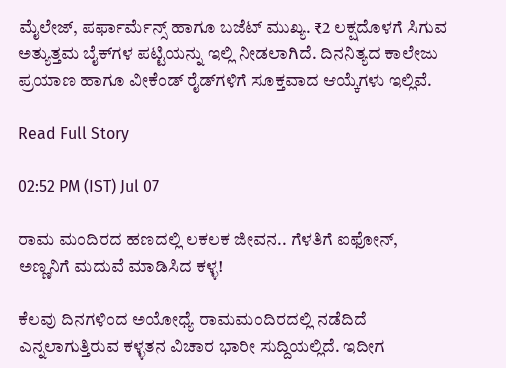ಮೈಲೇಜ್, ಪರ್ಫಾರ್ಮೆನ್ಸ್ ಹಾಗೂ ಬಜೆಟ್ ಮುಖ್ಯ. ₹2 ಲಕ್ಷದೊಳಗೆ ಸಿಗುವ ಅತ್ಯುತ್ತಮ ಬೈಕ್‌ಗಳ ಪಟ್ಟಿಯನ್ನು ಇಲ್ಲಿ ನೀಡಲಾಗಿದೆ. ದಿನನಿತ್ಯದ ಕಾಲೇಜು ಪ್ರಯಾಣ ಹಾಗೂ ವೀಕೆಂಡ್ ರೈಡ್‌ಗಳಿಗೆ ಸೂಕ್ತವಾದ ಆಯ್ಕೆಗಳು ಇಲ್ಲಿವೆ.

Read Full Story

02:52 PM (IST) Jul 07

ರಾಮ ಮಂದಿರದ ಹಣದಲ್ಲಿ ಲಕಲಕ ಜೀವನ.. ಗೆಳತಿಗೆ ಐಫೋನ್, ಅಣ್ಣನಿಗೆ ಮದುವೆ ಮಾಡಿಸಿದ ಕಳ್ಳ!

ಕೆಲವು ದಿನಗಳಿಂದ ಅಯೋಧ್ಯೆ ರಾಮಮಂದಿರದಲ್ಲಿ ನಡೆದಿದೆ ಎನ್ನಲಾಗುತ್ತಿರುವ ಕಳ್ಳತನ ವಿಚಾರ ಭಾರೀ ಸುದ್ದಿಯಲ್ಲಿದೆ. ಇದೀಗ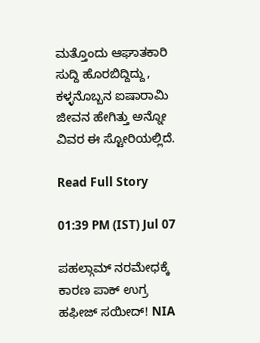ಮತ್ತೊಂದು ಆಘಾತಕಾರಿ ಸುದ್ದಿ ಹೊರಬಿದ್ದಿದ್ದು, ಕಳ್ಳನೊಬ್ಬನ ಐಷಾರಾಮಿ ಜೀವನ ಹೇಗಿತ್ತು ಅನ್ನೋ ವಿವರ ಈ ಸ್ಟೋರಿಯಲ್ಲಿದೆ.

Read Full Story

01:39 PM (IST) Jul 07

ಪಹಲ್ಗಾಮ್ ನರಮೇಧಕ್ಕೆ ಕಾರಣ ಪಾಕ್ ಉಗ್ರ ಹಫೀಜ್ ಸಯೀದ್! NIA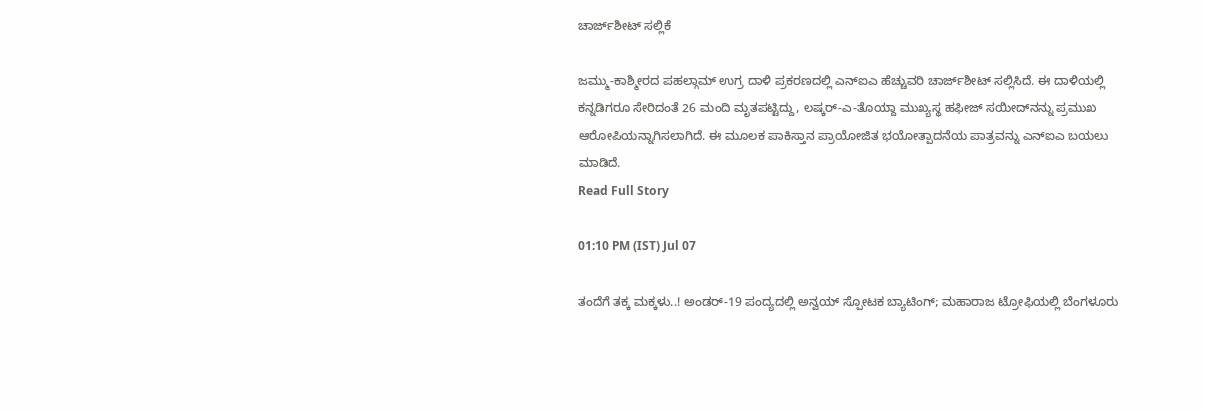ಚಾರ್ಜ್‌ಶೀಟ್ ಸಲ್ಲಿಕೆ

ಜಮ್ಮು-ಕಾಶ್ಮೀರದ ಪಹಲ್ಗಾಮ್ ಉಗ್ರ ದಾಳಿ ಪ್ರಕರಣದಲ್ಲಿ ಎನ್‌ಐಎ ಹೆಚ್ಚುವರಿ ಚಾರ್ಜ್‌ಶೀಟ್ ಸಲ್ಲಿಸಿದೆ. ಈ ದಾಳಿಯಲ್ಲಿ ಕನ್ನಡಿಗರೂ ಸೇರಿದಂತೆ 26 ಮಂದಿ ಮೃತಪಟ್ಟಿದ್ದು, ಲಷ್ಕರ್-ಎ-ತೊಯ್ದಾ ಮುಖ್ಯಸ್ಥ ಹಫೀಜ್ ಸಯೀದ್‌ನನ್ನು ಪ್ರಮುಖ ಆರೋಪಿಯನ್ನಾಗಿಸಲಾಗಿದೆ. ಈ ಮೂಲಕ ಪಾಕಿಸ್ತಾನ ಪ್ರಾಯೋಜಿತ ಭಯೋತ್ಪಾದನೆಯ ಪಾತ್ರವನ್ನು ಎನ್‌ಐಎ ಬಯಲು ಮಾಡಿದೆ.
Read Full Story

01:10 PM (IST) Jul 07

ತಂದೆಗೆ ತಕ್ಕ ಮಕ್ಕಳು..! ಅಂಡರ್-19 ಪಂದ್ಯದಲ್ಲಿ ಅನ್ವಯ್ ಸ್ಪೋಟಕ ಬ್ಯಾಟಿಂಗ್; ಮಹಾರಾಜ ಟ್ರೋಫಿಯಲ್ಲಿ ಬೆಂಗಳೂರು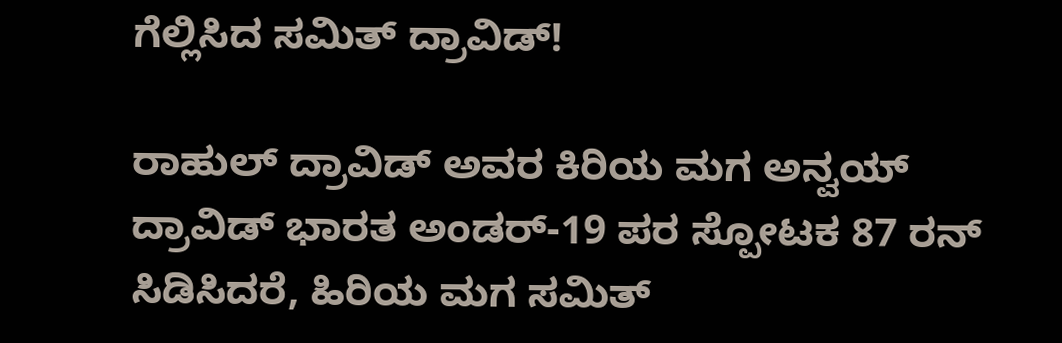ಗೆಲ್ಲಿಸಿದ ಸಮಿತ್ ದ್ರಾವಿಡ್!

ರಾಹುಲ್ ದ್ರಾವಿಡ್ ಅವರ ಕಿರಿಯ ಮಗ ಅನ್ವಯ್ ದ್ರಾವಿಡ್ ಭಾರತ ಅಂಡರ್-19 ಪರ ಸ್ಪೋಟಕ 87 ರನ್ ಸಿಡಿಸಿದರೆ, ಹಿರಿಯ ಮಗ ಸಮಿತ್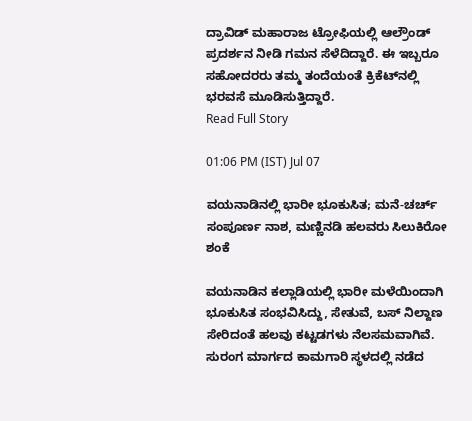ದ್ರಾವಿಡ್ ಮಹಾರಾಜ ಟ್ರೋಫಿಯಲ್ಲಿ ಆಲ್ರೌಂಡ್ ಪ್ರದರ್ಶನ ನೀಡಿ ಗಮನ ಸೆಳೆದಿದ್ದಾರೆ. ಈ ಇಬ್ಬರೂ ಸಹೋದರರು ತಮ್ಮ ತಂದೆಯಂತೆ ಕ್ರಿಕೆಟ್‌ನಲ್ಲಿ ಭರವಸೆ ಮೂಡಿಸುತ್ತಿದ್ದಾರೆ.
Read Full Story

01:06 PM (IST) Jul 07

ವಯನಾಡಿನಲ್ಲಿ ಭಾರೀ ಭೂಕುಸಿತ; ಮನೆ-ಚರ್ಚ್ ಸಂಪೂರ್ಣ ನಾಶ, ಮಣ್ಣಿನಡಿ ಹಲವರು ಸಿಲುಕಿರೋ ಶಂಕೆ

ವಯನಾಡಿನ ಕಲ್ಲಾಡಿಯಲ್ಲಿ ಭಾರೀ ಮಳೆಯಿಂದಾಗಿ ಭೂಕುಸಿತ ಸಂಭವಿಸಿದ್ದು, ಸೇತುವೆ, ಬಸ್ ನಿಲ್ದಾಣ ಸೇರಿದಂತೆ ಹಲವು ಕಟ್ಟಡಗಳು ನೆಲಸಮವಾಗಿವೆ. ಸುರಂಗ ಮಾರ್ಗದ ಕಾಮಗಾರಿ ಸ್ಥಳದಲ್ಲಿ ನಡೆದ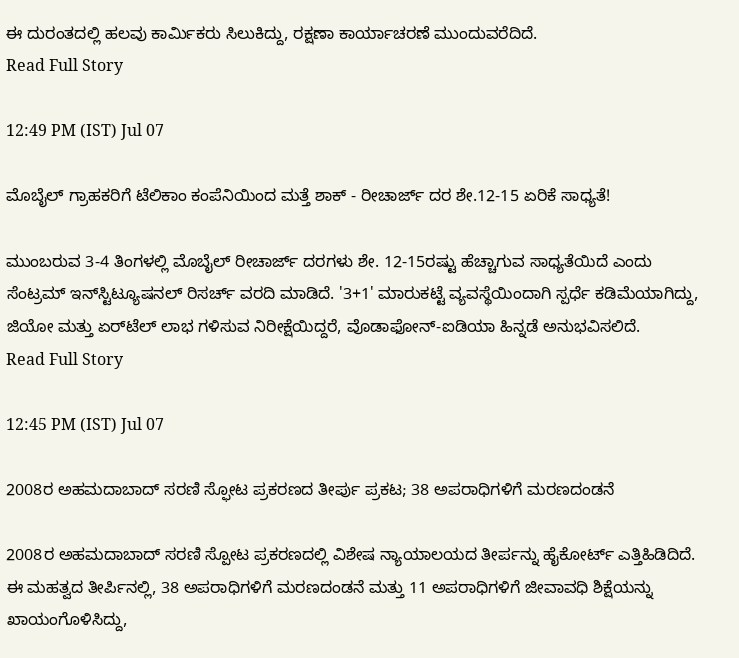ಈ ದುರಂತದಲ್ಲಿ ಹಲವು ಕಾರ್ಮಿಕರು ಸಿಲುಕಿದ್ದು, ರಕ್ಷಣಾ ಕಾರ್ಯಾಚರಣೆ ಮುಂದುವರೆದಿದೆ.
Read Full Story

12:49 PM (IST) Jul 07

ಮೊಬೈಲ್ ಗ್ರಾಹಕರಿಗೆ ಟೆಲಿಕಾಂ ಕಂಪೆನಿಯಿಂದ ಮತ್ತೆ ಶಾಕ್ - ರೀಚಾರ್ಜ್ ದರ ಶೇ.12-15 ಏರಿಕೆ ಸಾಧ್ಯತೆ!

ಮುಂಬರುವ 3-4 ತಿಂಗಳಲ್ಲಿ ಮೊಬೈಲ್ ರೀಚಾರ್ಜ್ ದರಗಳು ಶೇ. 12-15ರಷ್ಟು ಹೆಚ್ಚಾಗುವ ಸಾಧ್ಯತೆಯಿದೆ ಎಂದು ಸೆಂಟ್ರಮ್ ಇನ್‌ಸ್ಟಿಟ್ಯೂಷನಲ್ ರಿಸರ್ಚ್ ವರದಿ ಮಾಡಿದೆ. '3+1' ಮಾರುಕಟ್ಟೆ ವ್ಯವಸ್ಥೆಯಿಂದಾಗಿ ಸ್ಪರ್ಧೆ ಕಡಿಮೆಯಾಗಿದ್ದು, ಜಿಯೋ ಮತ್ತು ಏರ್‌ಟೆಲ್ ಲಾಭ ಗಳಿಸುವ ನಿರೀಕ್ಷೆಯಿದ್ದರೆ, ವೊಡಾಫೋನ್-ಐಡಿಯಾ ಹಿನ್ನಡೆ ಅನುಭವಿಸಲಿದೆ.
Read Full Story

12:45 PM (IST) Jul 07

2008ರ ಅಹಮದಾಬಾದ್ ಸರಣಿ ಸ್ಫೋಟ ಪ್ರಕರಣದ ತೀರ್ಪು ಪ್ರಕಟ; 38 ಅಪರಾಧಿಗಳಿಗೆ ಮರಣದಂಡನೆ

2008ರ ಅಹಮದಾಬಾದ್ ಸರಣಿ ಸ್ಪೋಟ ಪ್ರಕರಣದಲ್ಲಿ ವಿಶೇಷ ನ್ಯಾಯಾಲಯದ ತೀರ್ಪನ್ನು ಹೈಕೋರ್ಟ್ ಎತ್ತಿಹಿಡಿದಿದೆ. ಈ ಮಹತ್ವದ ತೀರ್ಪಿನಲ್ಲಿ, 38 ಅಪರಾಧಿಗಳಿಗೆ ಮರಣದಂಡನೆ ಮತ್ತು 11 ಅಪರಾಧಿಗಳಿಗೆ ಜೀವಾವಧಿ ಶಿಕ್ಷೆಯನ್ನು ಖಾಯಂಗೊಳಿಸಿದ್ದು,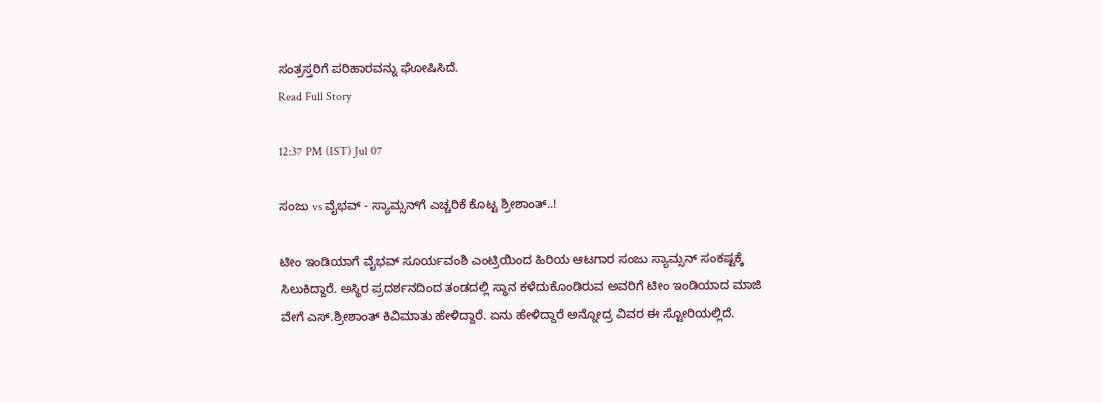ಸಂತ್ರಸ್ತರಿಗೆ ಪರಿಹಾರವನ್ನು ಘೋಷಿಸಿದೆ.
Read Full Story

12:37 PM (IST) Jul 07

ಸಂಜು vs ವೈಭವ್ - ಸ್ಯಾಮ್ಸನ್‌ಗೆ ಎಚ್ಚರಿಕೆ ಕೊಟ್ಟ ಶ್ರೀಶಾಂತ್..!

ಟೀಂ ಇಂಡಿಯಾಗೆ ವೈಭವ್ ಸೂರ್ಯವಂಶಿ ಎಂಟ್ರಿಯಿಂದ ಹಿರಿಯ ಆಟಗಾರ ಸಂಜು ಸ್ಯಾಮ್ಸನ್ ಸಂಕಷ್ಟಕ್ಕೆ ಸಿಲುಕಿದ್ದಾರೆ. ಅಸ್ಥಿರ ಪ್ರದರ್ಶನದಿಂದ ತಂಡದಲ್ಲಿ ಸ್ಥಾನ ಕಳೆದುಕೊಂಡಿರುವ ಅವರಿಗೆ ಟೀಂ ಇಂಡಿಯಾದ ಮಾಜಿ ವೇಗೆ ಎಸ್.ಶ್ರೀಶಾಂತ್ ಕಿವಿಮಾತು ಹೇಳಿದ್ದಾರೆ. ಏನು ಹೇಳಿದ್ದಾರೆ ಅನ್ನೋದ್ರ ವಿವರ ಈ ಸ್ಟೋರಿಯಲ್ಲಿದೆ.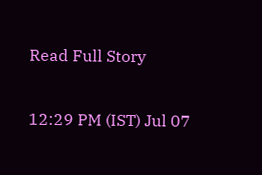Read Full Story

12:29 PM (IST) Jul 07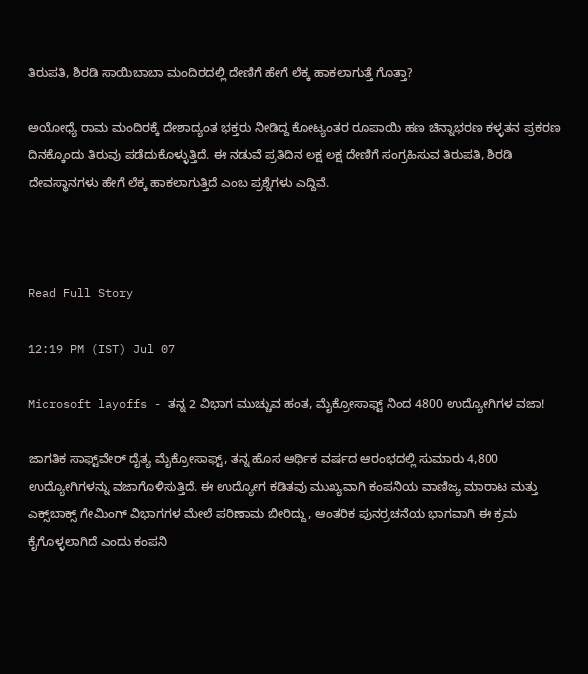ತಿರುಪತಿ, ಶಿರಡಿ ಸಾಯಿಬಾಬಾ ಮಂದಿರದಲ್ಲಿ ದೇಣಿಗೆ ಹೇಗೆ ಲೆಕ್ಕ ಹಾಕಲಾಗುತ್ತೆ ಗೊತ್ತಾ?

ಅಯೋಧ್ಯೆ ರಾಮ ಮಂದಿರಕ್ಕೆ ದೇಶಾದ್ಯಂತ ಭಕ್ತರು ನೀಡಿದ್ದ ಕೋಟ್ಯಂತರ ರೂಪಾಯಿ ಹಣ ಚಿನ್ನಾಭರಣ ಕಳ್ಳತನ ಪ್ರಕರಣ ದಿನಕ್ಕೊಂದು ತಿರುವು ಪಡೆದುಕೊಳ್ಳುತ್ತಿದೆ. ಈ ನಡುವೆ ಪ್ರತಿದಿನ ಲಕ್ಷ ಲಕ್ಷ ದೇಣಿಗೆ ಸಂಗ್ರಹಿಸುವ ತಿರುಪತಿ, ಶಿರಡಿ ದೇವಸ್ಥಾನಗಳು ಹೇಗೆ ಲೆಕ್ಕ ಹಾಕಲಾಗುತ್ತಿದೆ ಎಂಬ ಪ್ರಶ್ನೆಗಳು ಎದ್ದಿವೆ.



Read Full Story

12:19 PM (IST) Jul 07

Microsoft layoffs - ತನ್ನ 2 ವಿಭಾಗ ಮುಚ್ಚುವ ಹಂತ, ಮೈಕ್ರೋಸಾಫ್ಟ್ ನಿಂದ 4800 ಉದ್ಯೋಗಿಗಳ ವಜಾ!

ಜಾಗತಿಕ ಸಾಫ್ಟ್‌ವೇರ್ ದೈತ್ಯ ಮೈಕ್ರೋಸಾಫ್ಟ್, ತನ್ನ ಹೊಸ ಆರ್ಥಿಕ ವರ್ಷದ ಆರಂಭದಲ್ಲಿ ಸುಮಾರು 4,800 ಉದ್ಯೋಗಿಗಳನ್ನು ವಜಾಗೊಳಿಸುತ್ತಿದೆ. ಈ ಉದ್ಯೋಗ ಕಡಿತವು ಮುಖ್ಯವಾಗಿ ಕಂಪನಿಯ ವಾಣಿಜ್ಯ ಮಾರಾಟ ಮತ್ತು ಎಕ್ಸ್‌ಬಾಕ್ಸ್ ಗೇಮಿಂಗ್ ವಿಭಾಗಗಳ ಮೇಲೆ ಪರಿಣಾಮ ಬೀರಿದ್ದು, ಆಂತರಿಕ ಪುನರ್ರಚನೆಯ ಭಾಗವಾಗಿ ಈ ಕ್ರಮ ಕೈಗೊಳ್ಳಲಾಗಿದೆ ಎಂದು ಕಂಪನಿ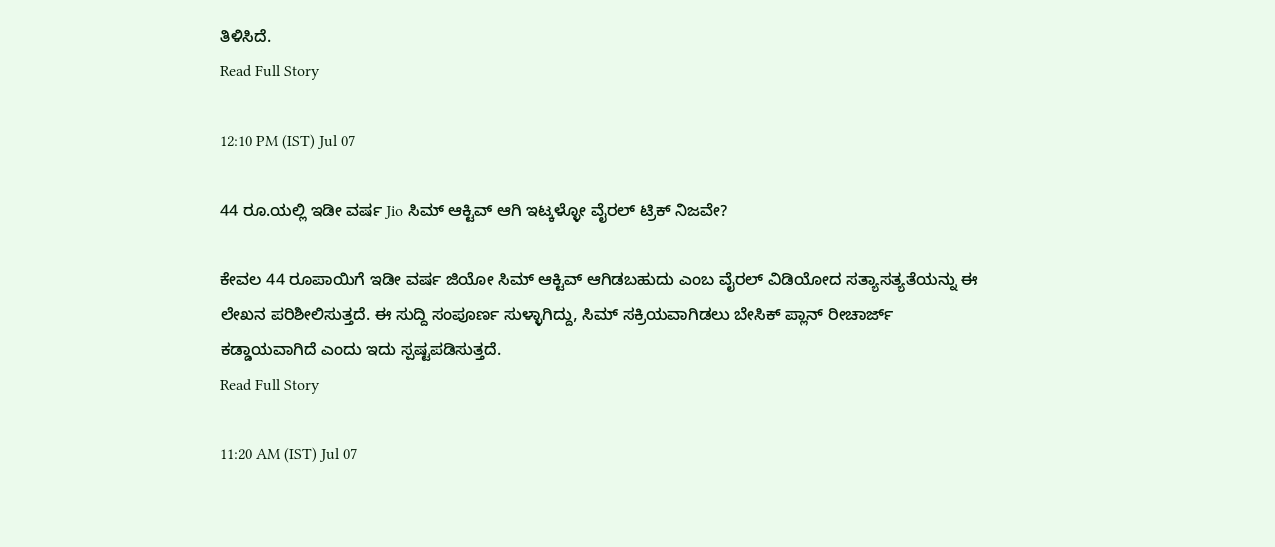ತಿಳಿಸಿದೆ.
Read Full Story

12:10 PM (IST) Jul 07

44 ರೂ.ಯಲ್ಲಿ ಇಡೀ ವರ್ಷ Jio ಸಿಮ್ ಆಕ್ಟಿವ್ ಆಗಿ ಇಟ್ಕಳ್ಳೋ ವೈರಲ್ ಟ್ರಿಕ್‌ ನಿಜವೇ?

ಕೇವಲ 44 ರೂಪಾಯಿಗೆ ಇಡೀ ವರ್ಷ ಜಿಯೋ ಸಿಮ್ ಆಕ್ಟಿವ್ ಆಗಿಡಬಹುದು ಎಂಬ ವೈರಲ್ ವಿಡಿಯೋದ ಸತ್ಯಾಸತ್ಯತೆಯನ್ನು ಈ ಲೇಖನ ಪರಿಶೀಲಿಸುತ್ತದೆ. ಈ ಸುದ್ದಿ ಸಂಪೂರ್ಣ ಸುಳ್ಳಾಗಿದ್ದು, ಸಿಮ್ ಸಕ್ರಿಯವಾಗಿಡಲು ಬೇಸಿಕ್ ಪ್ಲಾನ್ ರೀಚಾರ್ಜ್ ಕಡ್ಡಾಯವಾಗಿದೆ ಎಂದು ಇದು ಸ್ಪಷ್ಟಪಡಿಸುತ್ತದೆ.
Read Full Story

11:20 AM (IST) Jul 07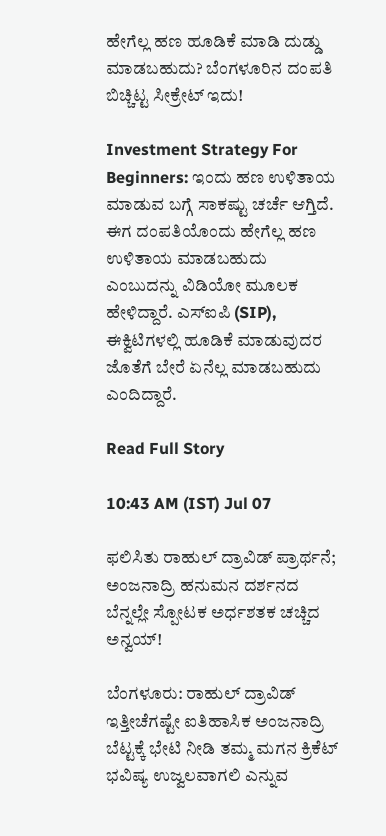ಹೇಗೆಲ್ಲ ಹಣ ಹೂಡಿಕೆ ಮಾಡಿ ದುಡ್ಡು ಮಾಡಬಹುದು? ಬೆಂಗಳೂರಿನ ದಂಪತಿ ಬಿಚ್ಚಿಟ್ಟ ಸೀಕ್ರೇಟ್‌ ಇದು!

Investment Strategy For Beginners: ಇಂದು ಹಣ ಉಳಿತಾಯ ಮಾಡುವ ಬಗ್ಗೆ ಸಾಕಷ್ಟು ಚರ್ಚೆ ಆಗ್ತಿದೆ. ಈಗ ದಂಪತಿಯೊಂದು ಹೇಗೆಲ್ಲ ಹಣ ಉಳಿತಾಯ ಮಾಡಬಹುದು ಎಂಬುದನ್ನು ವಿಡಿಯೋ ಮೂಲಕ ಹೇಳಿದ್ದಾರೆ. ಎಸ್‌ಐಪಿ (SIP), ಈಕ್ವಿಟಿಗಳಲ್ಲಿ ಹೂಡಿಕೆ ಮಾಡುವುದರ ಜೊತೆಗೆ ಬೇರೆ ಏನೆಲ್ಲ ಮಾಡಬಹುದು ಎಂದಿದ್ದಾರೆ.

Read Full Story

10:43 AM (IST) Jul 07

ಫಲಿಸಿತು ರಾಹುಲ್ ದ್ರಾವಿಡ್ ಪ್ರಾರ್ಥನೆ; ಅಂಜನಾದ್ರಿ ಹನುಮನ ದರ್ಶನದ ಬೆನ್ನಲ್ಲೇ ಸ್ಪೋಟಕ ಅರ್ಧಶತಕ ಚಚ್ಚಿದ ಅನ್ವಯ್!

ಬೆಂಗಳೂರು: ರಾಹುಲ್ ದ್ರಾವಿಡ್ ಇತ್ತೀಚೆಗಷ್ಟೇ ಐತಿಹಾಸಿಕ ಅಂಜನಾದ್ರಿ ಬೆಟ್ಟಕ್ಕೆ ಭೇಟಿ ನೀಡಿ ತಮ್ಮ ಮಗನ ಕ್ರಿಕೆಟ್ ಭವಿಷ್ಯ ಉಜ್ವಲವಾಗಲಿ ಎನ್ನುವ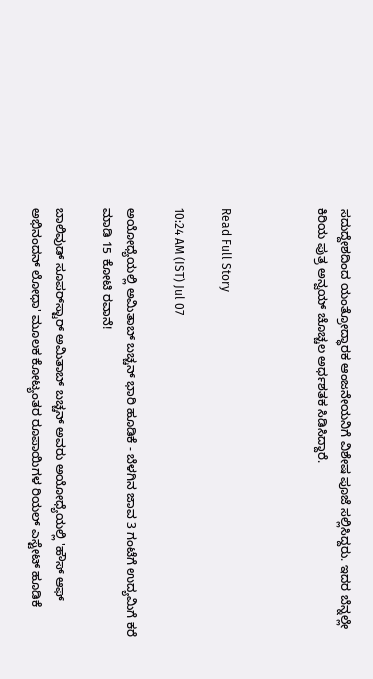ಸದುದ್ದೇಶದಿಂದ ಯಂತ್ರೋದ್ಧಾರಕ ಆಂಜನೇಯನಿಗೆ ವಿಶೇಷ ಪೂಜೆ ಸಲ್ಲಿಸಿದ್ದರು. ಇದರ ಬೆನ್ನಲ್ಲೇ ಕಿರಿಯ ಪುತ್ರ ಅನ್ವಯ್ ಚೊಚ್ಚಲ ಅರ್ಧಶತಕ ಸಿಡಿಸಿದ್ದಾರೆ.



Read Full Story

10:24 AM (IST) Jul 07

ಅಯೋಧ್ಯೆಯಲ್ಲಿ ಅಮಿತಾಬ್ ಬಚ್ಚನ್ ಭಾರಿ ಹೂಡಿಕೆ - ಬೆಳಗಿನ ಜಾವ 3 ಗಂಟೆಗೆ ಉದ್ಯಮಿಗೆ ಕರೆ ಮಾಡಿ 15 ಕೋಟಿ ರವಾನೆ!

ಬಾಲಿವುಡ್ ಸೂಪರ್‌ಸ್ಟಾರ್ ಅಮಿತಾಬ್ ಬಚ್ಚನ್ ಅವರು ಅಯೋಧ್ಯೆಯಲ್ಲಿ 'ಹೌಸ್ ಆಫ್ ಅಭಿನಂದನ್ ಲೋಧಾ' ಮೂಲಕ ಕೋಟ್ಯಂತರ ರೂಪಾಯಿಗಳ ರಿಯಲ್ ಎಸ್ಟೇಟ್ ಹೂಡಿಕೆ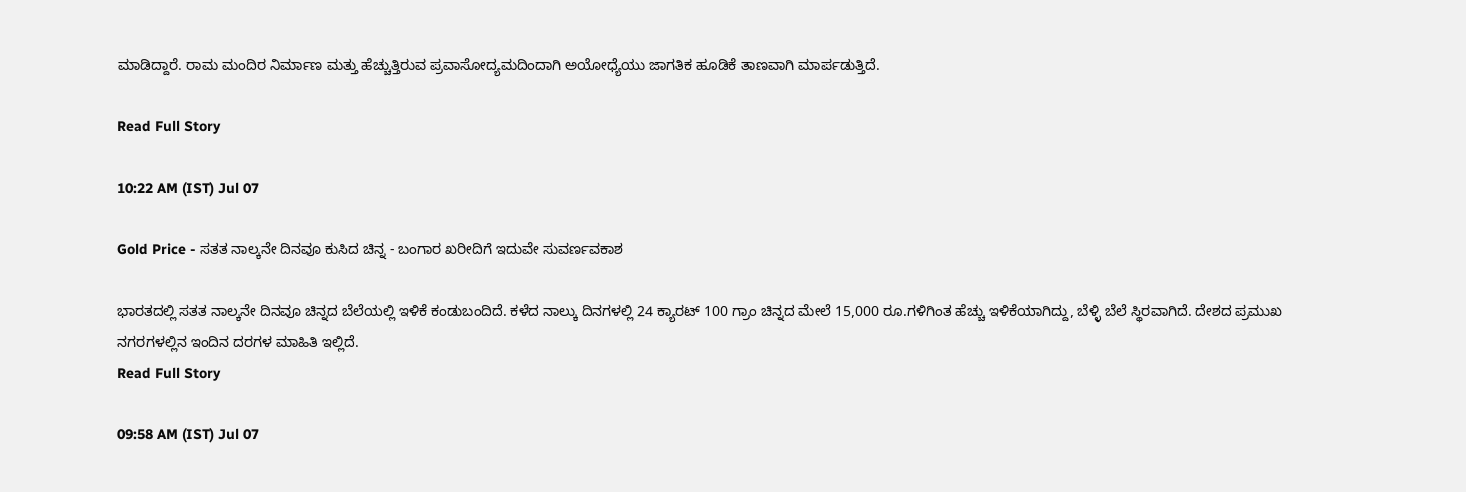ಮಾಡಿದ್ದಾರೆ. ರಾಮ ಮಂದಿರ ನಿರ್ಮಾಣ ಮತ್ತು ಹೆಚ್ಚುತ್ತಿರುವ ಪ್ರವಾಸೋದ್ಯಮದಿಂದಾಗಿ ಅಯೋಧ್ಯೆಯು ಜಾಗತಿಕ ಹೂಡಿಕೆ ತಾಣವಾಗಿ ಮಾರ್ಪಡುತ್ತಿದೆ.

Read Full Story

10:22 AM (IST) Jul 07

Gold Price - ಸತತ ನಾಲ್ಕನೇ ದಿನವೂ ಕುಸಿದ ಚಿನ್ನ - ಬಂಗಾರ ಖರೀದಿಗೆ ಇದುವೇ ಸುವರ್ಣವಕಾಶ

ಭಾರತದಲ್ಲಿ ಸತತ ನಾಲ್ಕನೇ ದಿನವೂ ಚಿನ್ನದ ಬೆಲೆಯಲ್ಲಿ ಇಳಿಕೆ ಕಂಡುಬಂದಿದೆ. ಕಳೆದ ನಾಲ್ಕು ದಿನಗಳಲ್ಲಿ 24 ಕ್ಯಾರಟ್ 100 ಗ್ರಾಂ ಚಿನ್ನದ ಮೇಲೆ 15,000 ರೂ.ಗಳಿಗಿಂತ ಹೆಚ್ಚು ಇಳಿಕೆಯಾಗಿದ್ದು, ಬೆಳ್ಳಿ ಬೆಲೆ ಸ್ಥಿರವಾಗಿದೆ. ದೇಶದ ಪ್ರಮುಖ ನಗರಗಳಲ್ಲಿನ ಇಂದಿನ ದರಗಳ ಮಾಹಿತಿ ಇಲ್ಲಿದೆ.
Read Full Story

09:58 AM (IST) Jul 07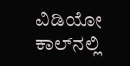ವಿಡಿಯೋ ಕಾಲ್‌ನಲ್ಲಿ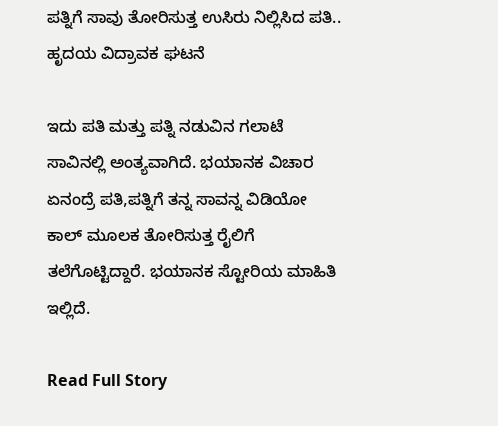ಪತ್ನಿಗೆ ಸಾವು ತೋರಿಸುತ್ತ ಉಸಿರು ನಿಲ್ಲಿಸಿದ ಪತಿ.. ಹೃದಯ ವಿದ್ರಾವಕ ಘಟನೆ

ಇದು ಪತಿ ಮತ್ತು ಪತ್ನಿ ನಡುವಿನ ಗಲಾಟೆ ಸಾವಿನಲ್ಲಿ ಅಂತ್ಯವಾಗಿದೆ. ಭಯಾನಕ ವಿಚಾರ ಏನಂದ್ರೆ ಪತಿ,ಪತ್ನಿಗೆ ತನ್ನ ಸಾವನ್ನ ವಿಡಿಯೋ ಕಾಲ್ ಮೂಲಕ ತೋರಿಸುತ್ತ ರೈಲಿಗೆ ತಲೆಗೊಟ್ಟಿದ್ದಾರೆ. ಭಯಾನಕ ಸ್ಟೋರಿಯ ಮಾಹಿತಿ ಇಲ್ಲಿದೆ.

Read Full Story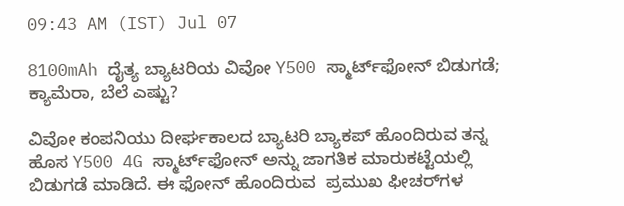09:43 AM (IST) Jul 07

8100mAh ದೈತ್ಯ ಬ್ಯಾಟರಿಯ ವಿವೋ Y500 ಸ್ಮಾರ್ಟ್‌ಫೋನ್ ಬಿಡುಗಡೆ; ಕ್ಯಾಮೆರಾ, ಬೆಲೆ ಎಷ್ಟು?

ವಿವೋ ಕಂಪನಿಯು ದೀರ್ಘಕಾಲದ ಬ್ಯಾಟರಿ ಬ್ಯಾಕಪ್ ಹೊಂದಿರುವ ತನ್ನ ಹೊಸ Y500 4G ಸ್ಮಾರ್ಟ್‌ಫೋನ್ ಅನ್ನು ಜಾಗತಿಕ ಮಾರುಕಟ್ಟೆಯಲ್ಲಿ ಬಿಡುಗಡೆ ಮಾಡಿದೆ. ಈ ಫೋನ್ ಹೊಂದಿರುವ  ಪ್ರಮುಖ ಫೀಚರ್‌ಗಳ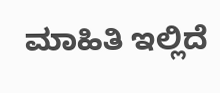ಮಾಹಿತಿ ಇಲ್ಲಿದೆ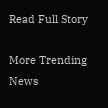Read Full Story

More Trending News